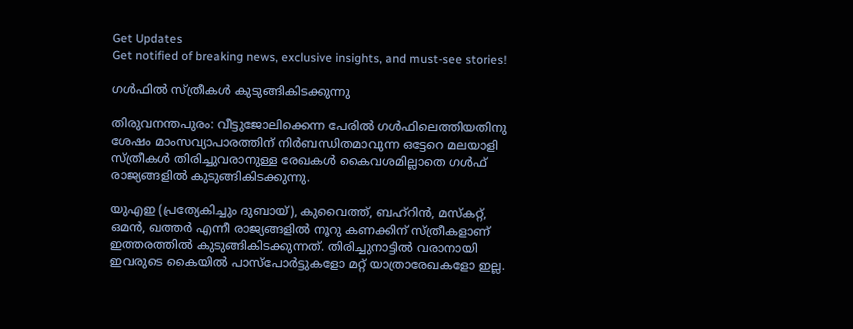Get Updates
Get notified of breaking news, exclusive insights, and must-see stories!

ഗള്‍ഫില്‍ സ്ത്രീകള്‍ കുടുങ്ങികിടക്കുന്നു

തിരുവനന്തപുരം: വീട്ടുജോലിക്കെന്ന പേരില്‍ ഗള്‍ഫിലെത്തിയതിനു ശേഷം മാംസവ്യാപാരത്തിന് നിര്‍ബന്ധിതമാവുന്ന ഒട്ടേറെ മലയാളി സ്ത്രീകള്‍ തിരിച്ചുവരാനുള്ള രേഖകള്‍ കൈവശമില്ലാതെ ഗള്‍ഫ് രാജ്യങ്ങളില്‍ കുടുങ്ങികിടക്കുന്നു.

യുഎഇ (പ്രത്യേകിച്ചും ദുബായ്), കുവൈത്ത്, ബഹ്റിന്‍, മസ്കറ്റ്, ഒമന്‍, ഖത്തര്‍ എന്നീ രാജ്യങ്ങളില്‍ നൂറു കണക്കിന് സ്ത്രീകളാണ് ഇത്തരത്തില്‍ കുടുങ്ങികിടക്കുന്നത്. തിരിച്ചുനാട്ടില്‍ വരാനായി ഇവരുടെ കൈയില്‍ പാസ്പോര്‍ട്ടുകളോ മറ്റ് യാത്രാരേഖകളോ ഇല്ല.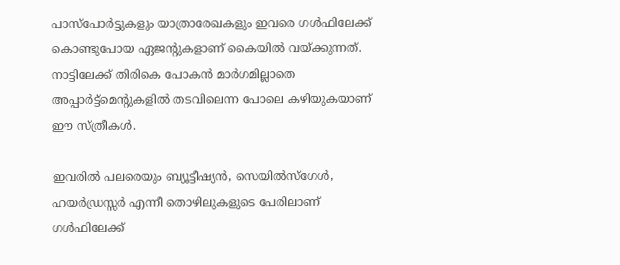പാസ്പോര്‍ട്ടുകളും യാത്രാരേഖകളും ഇവരെ ഗള്‍ഫിലേക്ക് കൊണ്ടുപോയ ഏജന്റുകളാണ് കൈയില്‍ വയ്ക്കുന്നത്. നാട്ടിലേക്ക് തിരികെ പോകന്‍ മാര്‍ഗമില്ലാതെ അപ്പാര്‍ട്ട്മെന്റുകളില്‍ തടവിലെന്ന പോലെ കഴിയുകയാണ് ഈ സ്ത്രീകള്‍.

ഇവരില്‍ പലരെയും ബ്യൂട്ടീഷ്യന്‍, സെയില്‍സ്ഗേള്‍, ഹയര്‍ഡ്രസ്സര്‍ എന്നീ തൊഴിലുകളുടെ പേരിലാണ് ഗള്‍ഫിലേക്ക്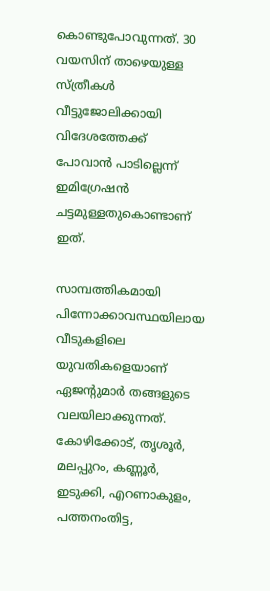കൊണ്ടുപോവുന്നത്. 30 വയസിന് താഴെയുള്ള സ്ത്രീകള്‍ വീട്ടുജോലിക്കായി വിദേശത്തേക്ക് പോവാന്‍ പാടില്ലെന്ന് ഇമിഗ്രേഷന്‍ ചട്ടമുള്ളതുകൊണ്ടാണ് ഇത്.

സാമ്പത്തികമായി പിന്നോക്കാവസ്ഥയിലായ വീടുകളിലെ യുവതികളെയാണ് ഏജന്റുമാര്‍ തങ്ങളുടെ വലയിലാക്കുന്നത്. കോഴിക്കോട്, തൃശൂര്‍, മലപ്പുറം, കണ്ണൂര്‍, ഇടുക്കി, എറണാകുളം, പത്തനംതിട്ട,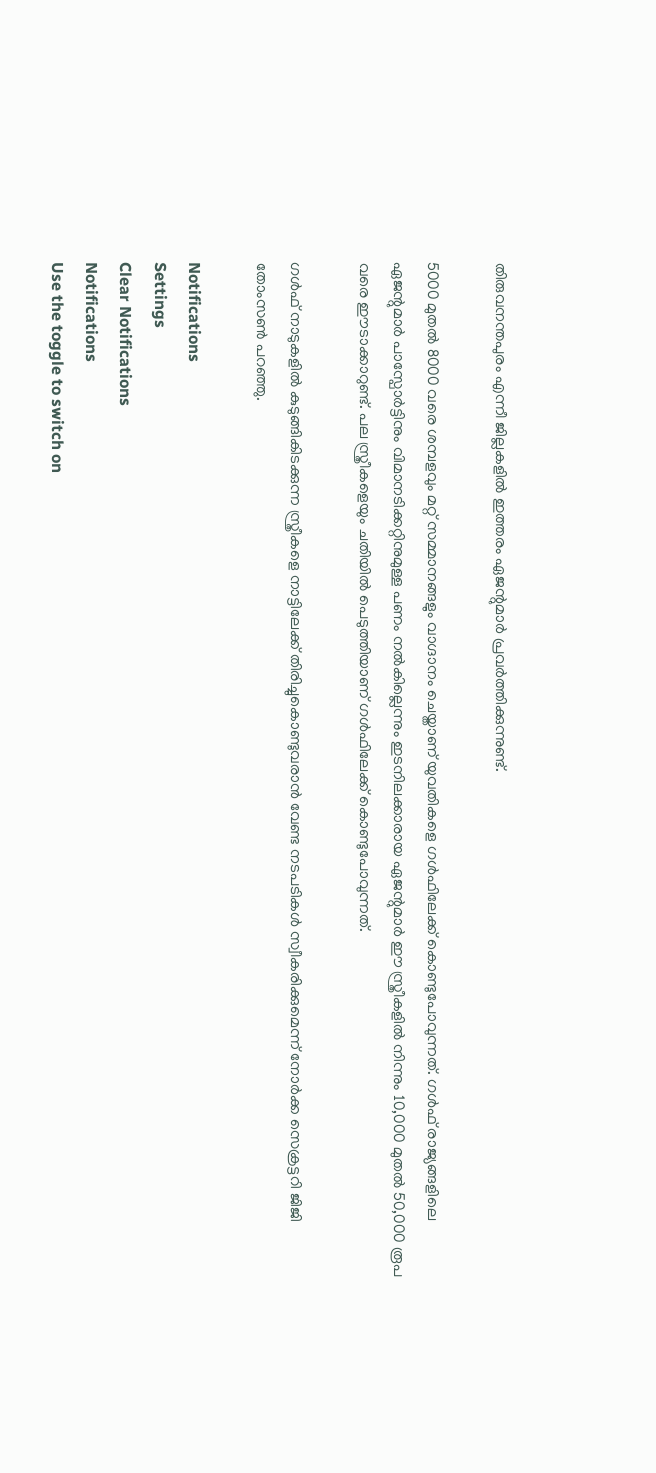തിരുവനന്തപുരം എന്നീ ജില്ലകളില്‍ ഇത്തരം ഏജന്റുമാര്‍ പ്രവര്‍ത്തിക്കുന്നുണ്ട്.

5000 മുതല്‍ 8000 വരെ ശമ്പളവും മറ്റ് സമ്മാനങ്ങളും വാഗ്ദാനം ചെയ്താണ് യുവതികളെ ഗള്‍ഫിലേക്ക് കൊണ്ടുപോവുന്നത്. ഗള്‍ഫ് രാജ്യങ്ങളിലെ ഏജന്റുമാര്‍ പാസ്പോര്‍ട്ടിനും വിമാനടിക്കറ്റിനുമുള്ള പണം നല്‍കില്ലെന്നും ഇടനിലക്കാരായ ഏജന്റുമാര്‍ ഈ സ്ത്രീകളില്‍ നിന്നും 10,000 മുതല്‍ 50,000 രൂപ വരെ ഈടാക്കാറുണ്ട്. പല സ്ത്രീകളെയും ചതിയില്‍ പെടുത്തിയാണ് ഗള്‍ഫിലേക്ക് കൊണ്ടുപോവുന്നത്.

ഗള്‍ഫ് നാടുകളില്‍ കുടുങ്ങികിടക്കുന്ന സ്ത്രീകളെ നാട്ടിലേക്ക് തിരിച്ചുകൊണ്ടുവരാന്‍ വേണ്ട നടപടികള്‍ സ്വീകരിക്കുമെന്ന് നോര്‍ക്ക സെക്രട്ടറി ജിജി തോംസണ്‍ പറഞ്ഞു.

Notifications
Settings
Clear Notifications
Notifications
Use the toggle to switch on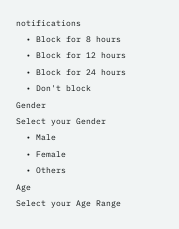notifications
  • Block for 8 hours
  • Block for 12 hours
  • Block for 24 hours
  • Don't block
Gender
Select your Gender
  • Male
  • Female
  • Others
Age
Select your Age Range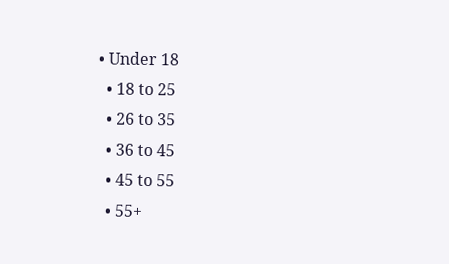• Under 18
  • 18 to 25
  • 26 to 35
  • 36 to 45
  • 45 to 55
  • 55+